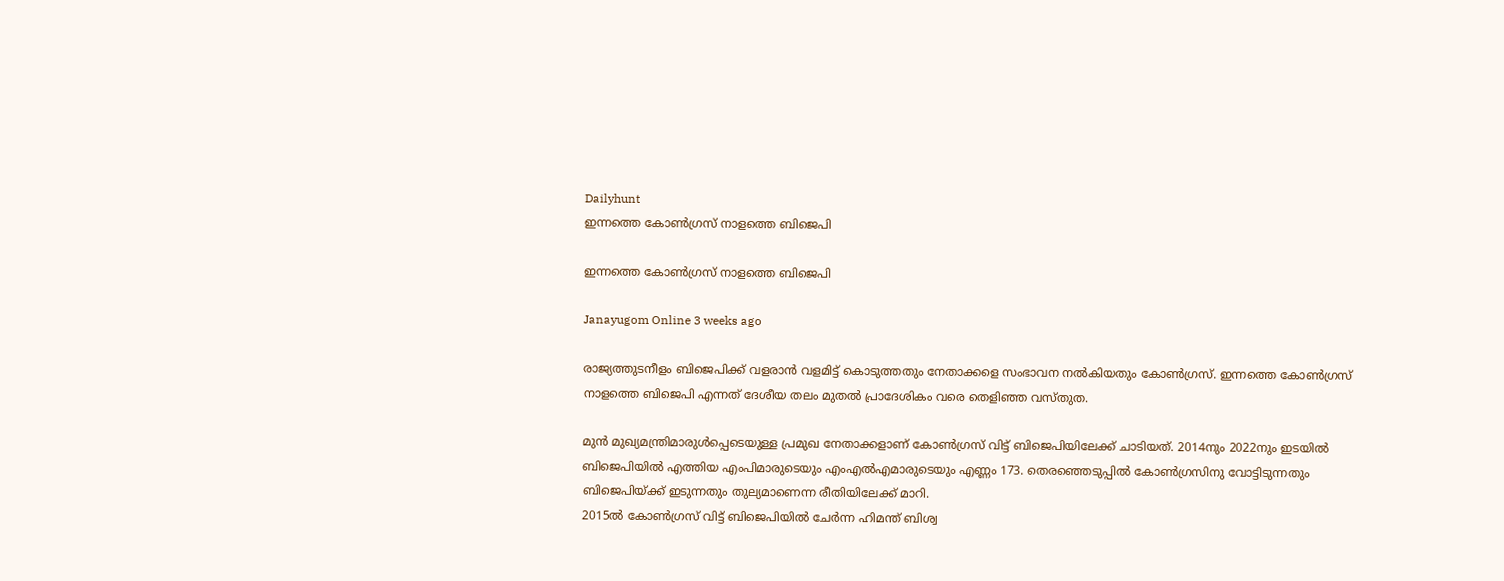Dailyhunt
ഇന്നത്തെ കോണ്‍ഗ്രസ് നാളത്തെ ബിജെപി

ഇന്നത്തെ കോണ്‍ഗ്രസ് നാളത്തെ ബിജെപി

Janayugom Online 3 weeks ago

രാജ്യത്തുടനീളം ബിജെപിക്ക് വളരാന്‍ വളമിട്ട് കൊടുത്തതും നേതാക്കളെ സംഭാവന നല്‍കിയതും കോണ്‍ഗ്രസ്. ഇന്നത്തെ കോണ്‍ഗ്രസ് നാളത്തെ ബിജെപി എന്നത് ദേശീയ തലം മുതല്‍ പ്രാദേശികം വരെ തെളി‍‍ഞ്ഞ വസ്തുത.

മുന്‍ മുഖ്യമന്ത്രിമാരുള്‍പ്പെടെയുള്ള പ്രമുഖ നേതാക്കളാണ് കോണ്‍ഗ്രസ് വിട്ട് ബിജെപിയിലേക്ക് ചാടിയത്. 2014നും 2022നും ഇടയില്‍ ബിജെപിയില്‍ എത്തിയ എംപിമാരുടെയും എംഎല്‍എമാരുടെയും എണ്ണം 173. തെരഞ്ഞെടുപ്പില്‍ കോണ്‍ഗ്രസിനു വോട്ടിടുന്നതും ബിജെപിയ്ക്ക് ഇടുന്നതും തുല്യമാണെന്ന രീതിയിലേക്ക് മാറി.
2015ല്‍ കോണ്‍ഗ്രസ് വിട്ട് ബിജെപിയില്‍ ചേര്‍ന്ന ഹിമന്ത് ബിശ്വ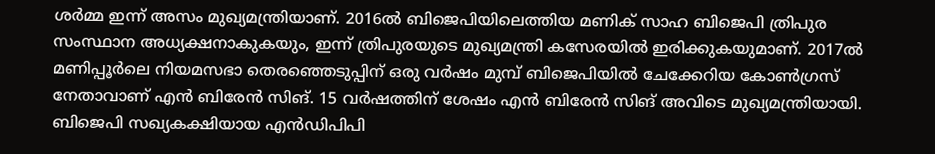ശര്‍മ്മ ഇന്ന് അസം മുഖ്യമന്ത്രിയാണ്. 2016ല്‍ ബിജെപിയിലെത്തിയ മണിക് സാഹ ബിജെപി ത്രിപുര സംസ്ഥാന അധ്യക്ഷനാകുകയും, ഇന്ന് ത്രിപുരയുടെ മുഖ്യമന്ത്രി കസേരയില്‍ ഇരിക്കുകയുമാണ്. 2017ല്‍ മണിപ്പൂര്‍ലെ നിയമസഭാ തെരഞ്ഞെടുപ്പിന് ഒരു വർഷം മുമ്പ് ബിജെപിയില്‍ ചേക്കേറിയ കോണ്‍ഗ്രസ് നേതാവാണ് എൻ ബിരേൻ സിങ്. 15 വർഷത്തിന് ശേഷം എൻ ബിരേൻ സിങ് അവിടെ മുഖ്യമന്ത്രിയായി. ബിജെപി സഖ്യകക്ഷിയായ എൻഡിപിപി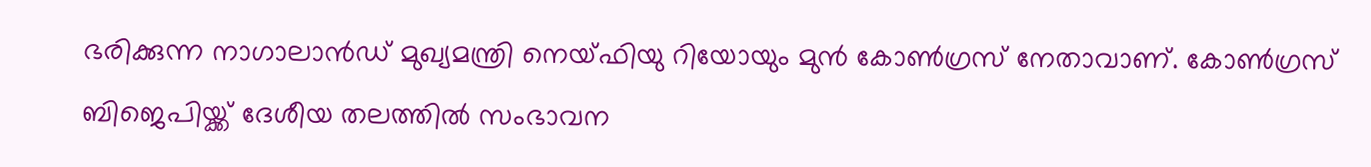ഭരിക്കുന്ന നാഗാലാൻഡ്‌ മുഖ്യമന്ത്രി നെയ്ഫിയു റിയോയും മുൻ കോണ്‍ഗ്രസ്‌ നേതാവാണ്. കോണ്‍ഗ്രസ് ബിജെപിയ്ക്ക് ദേശീയ തലത്തില്‍ സംഭാവന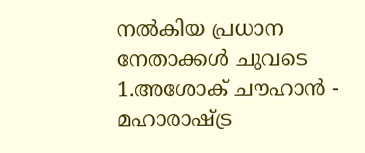നല്‍കിയ പ്രധാന നേതാക്കള്‍ ചുവടെ
1.അശോക്‌ ചൗഹാൻ - മഹാരാഷ്ട്ര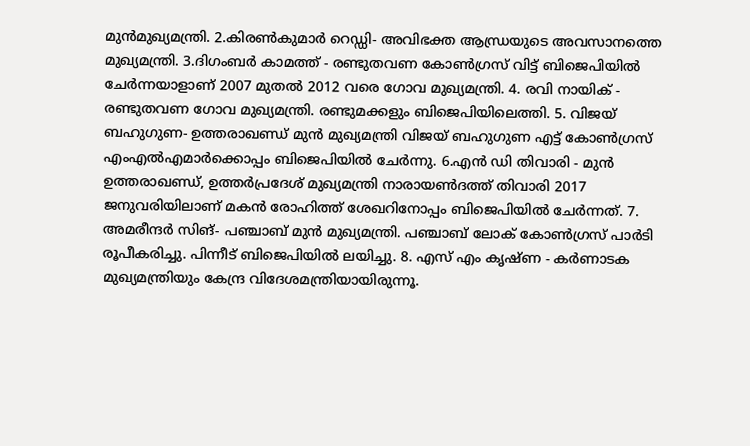മുന്‍മുഖ്യമന്ത്രി. 2.കിരണ്‍കുമാർ റെഡ്ഡി- അവിഭക്ത ആന്ധ്രയുടെ അവസാനത്തെ മുഖ്യമന്ത്രി. 3.ദിഗംബർ കാമത്ത് - രണ്ടുതവണ കോണ്‍ഗ്രസ്‌ വിട്ട്‌ ബിജെപിയില്‍ ചേർന്നയാളാണ്‌ 2007 മുതല്‍ 2012 വരെ ഗോവ മുഖ്യമന്ത്രി. 4. രവി നായിക് - രണ്ടുതവണ ഗോവ മുഖ്യമന്ത്രി. രണ്ടുമക്കളും ബിജെപിയിലെത്തി. 5. വിജയ് ബഹുഗുണ- ഉത്തരാഖണ്ഡ് മുൻ മുഖ്യമന്ത്രി വിജയ് ബഹുഗുണ എട്ട് കോണ്‍ഗ്രസ്‌ എംഎല്‍എമാർക്കൊപ്പം ബിജെപിയില്‍ ചേര്‍ന്നു. 6.എൻ ഡി തിവാരി - മുൻ ഉത്തരാഖണ്ഡ്, ഉത്തർപ്രദേശ് മുഖ്യമന്ത്രി നാരായണ്‍ദത്ത് തിവാരി 2017 ജനുവരിയിലാണ് മകൻ രോഹിത്ത് ശേഖറിനോപ്പം ബിജെപിയില്‍ ചേര്‍ന്നത്. 7. അമരീന്ദർ സിങ്‌- പഞ്ചാബ്‌ മുൻ മുഖ്യമന്ത്രി. പഞ്ചാബ് ലോക് കോണ്‍ഗ്രസ് പാർടി രൂപീകരിച്ചു. പിന്നീട്‌ ബിജെപിയില്‍ ലയിച്ചു. 8. എസ്‌ എം കൃഷ്ണ - കർണാടക മുഖ്യമന്ത്രിയും കേന്ദ്ര വിദേശമന്ത്രിയായിരുന്നൂ.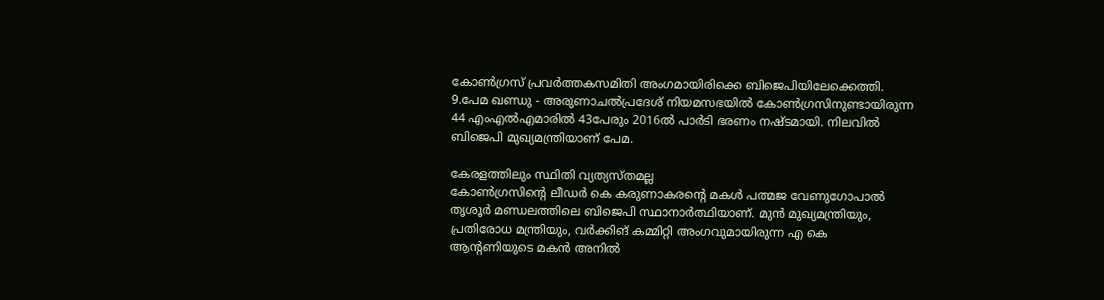കോണ്‍ഗ്രസ്‌ പ്രവർത്തകസമിതി അംഗമായിരിക്കെ ബിജെപിയിലേക്കെത്തി. 9.പേമ ഖണ്ഡു - അരുണാചല്‍പ്രദേശ്‌ നിയമസഭയില്‍ കോണ്‍ഗ്രസിനുണ്ടായിരുന്ന 44 എംഎല്‍എമാരില്‍ 43പേരും 2016ല്‍ പാർടി ഭരണം നഷ്ടമായി. നിലവില്‍ ബിജെപി മുഖ്യമന്ത്രിയാണ്‌ പേമ.

കേരളത്തിലും സ്ഥിതി വ്യത്യസ്തമല്ല
കോണ്‍ഗ്രസിന്റെ ലീഡര്‍ കെ കരുണാകരന്റെ മകള്‍ പത്മജ വേണുഗോപാല്‍ തൃശൂര്‍ മണ്ഡലത്തിലെ ബിജെപി സ്ഥാനാര്‍ത്ഥിയാണ്. മുൻ മുഖ്യമന്ത്രിയും, പ്രതിരോധ മന്ത്രിയും, വര്‍ക്കിങ് കമ്മിറ്റി അംഗവുമായിരുന്ന എ കെ ആന്റണിയുടെ മകൻ അനില്‍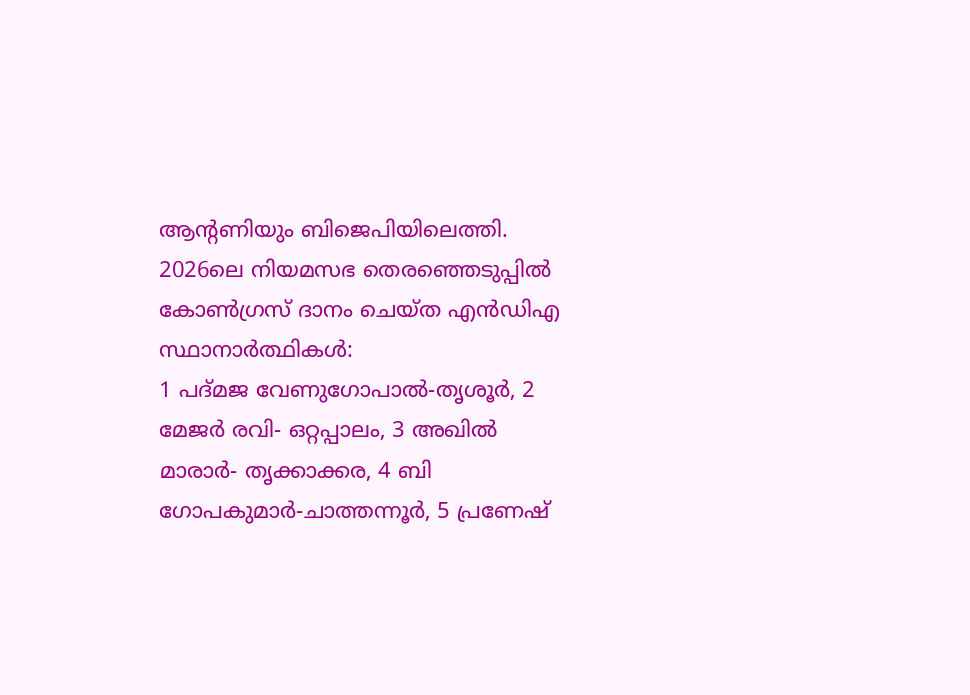ആന്റണിയും ബിജെപിയിലെത്തി.
2026ലെ നിയമസഭ തെരഞ്ഞെടുപ്പില്‍ കോണ്‍ഗ്രസ് ദാനം ചെയ്ത എൻഡിഎ സ്ഥാനാര്‍ത്ഥികള്‍:
1 പദ്മജ വേണുഗോപാല്‍-തൃശൂർ, 2 മേജർ രവി- ഒറ്റപ്പാലം, 3 അഖില്‍ മാരാർ- തൃക്കാക്കര, 4 ബി ഗോപകുമാർ-ചാത്തന്നൂർ, 5 പ്രണേഷ്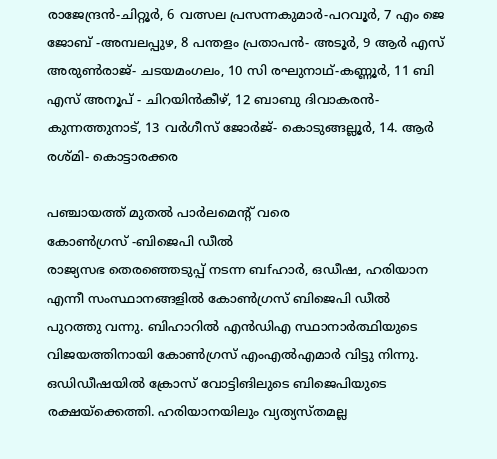രാജേന്ദ്രൻ-ചിറ്റൂർ, 6 വത്സല പ്രസന്നകുമാർ-പറവൂർ, 7 എം ജെ ജോബ് -അമ്പലപ്പുഴ, 8 പന്തളം പ്രതാപൻ- അടൂർ, 9 ആർ എസ്‌ അരുണ്‍രാജ്- ചടയമംഗലം, 10 സി രഘുനാഥ്-കണ്ണൂർ, 11 ബി എസ് അനൂപ് - ചിറയിൻകീഴ്, 12 ബാബു ദിവാകരൻ- കുന്നത്തുനാട്, 13 വർഗീസ് ജോർജ്- കൊടുങ്ങല്ലൂർ, 14. ആർ രശ്മി- കൊട്ടാരക്കര

പഞ്ചായത്ത് മുതല്‍ പാര്‍ലമെന്റ് വരെ
കോണ്‍ഗ്രസ് -ബിജെപി ഡീല്‍
രാജ്യസഭ തെരഞ്ഞെടുപ്പ് നടന്ന ബfഹാര്‍, ഒഡീഷ, ഹരിയാന എന്നീ സംസ്ഥാനങ്ങളില്‍ കോണ്‍ഗ്രസ് ബിജെപി ഡീല്‍ പുറത്തു വന്നു. ബിഹാറില്‍ എൻഡിഎ സ്ഥാനാര്‍ത്ഥിയുടെ വിജയത്തിനായി കോണ്‍ഗ്രസ് എംഎല്‍എമാര്‍ വിട്ടു നിന്നു. ഒഡിഡീഷയില്‍ ക്രോസ് വോട്ടിങിലുടെ ബിജെപിയുടെ രക്ഷയ്ക്കെത്തി. ഹരിയാനയിലും വ്യത്യസ്തമല്ല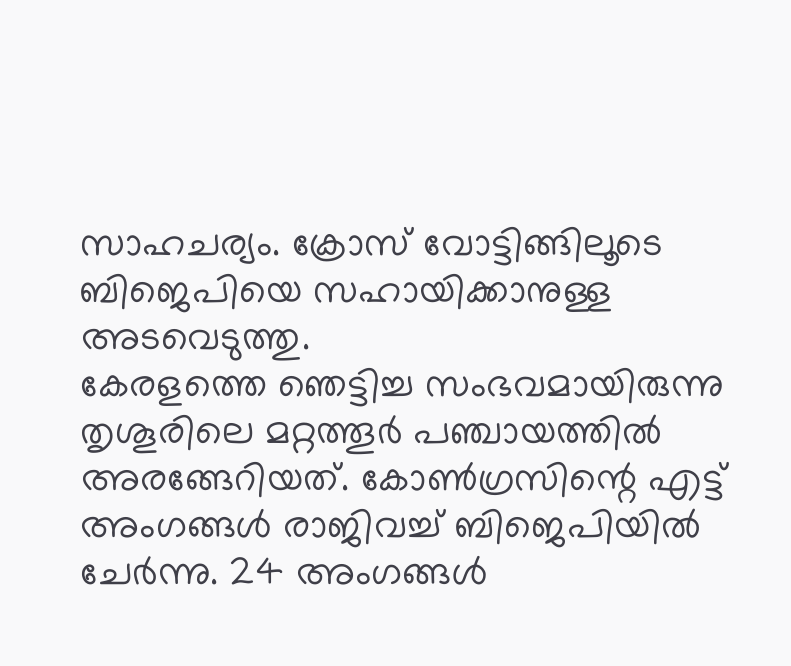സാഹചര്യം. ക്രോസ് വോട്ടിങ്ങിലൂടെ ബിജെപിയെ സഹായിക്കാനുള്ള അടവെടുത്തു.
കേരളത്തെ ഞെട്ടിച്ച സംഭവമായിരുന്നു തൃശൂരിലെ മറ്റത്തൂര്‍ പഞ്ചായത്തില്‍ അരങ്ങേറിയത്. കോണ്‍ഗ്രസിന്റെ എട്ട് അംഗങ്ങള്‍ രാജിവച്ച്‌ ബിജെപിയില്‍ ചേര്‍ന്നു. 24 അംഗങ്ങള്‍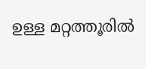ഉള്ള മറ്റത്തൂരില്‍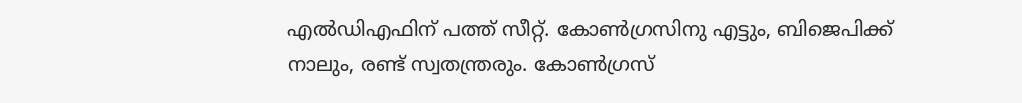എല്‍ഡിഎഫിന് പത്ത് സീറ്റ്. കോണ്‍ഗ്രസിനു എട്ടും, ബിജെപിക്ക് നാലും, രണ്ട് സ്വതന്ത്രരും. കോണ്‍ഗ്രസ്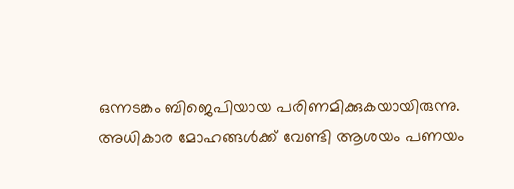ഒന്നടങ്കം ബിജെപിയായ പരിണമിക്കുകയായിരുന്നു.
അധികാര മോഹങ്ങള്‍ക്ക് വേണ്ടി ആശയം പണയം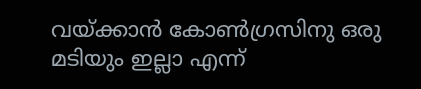വയ്ക്കാൻ കോണ്‍ഗ്രസിനു ഒരു മടിയും ഇല്ലാ എന്ന്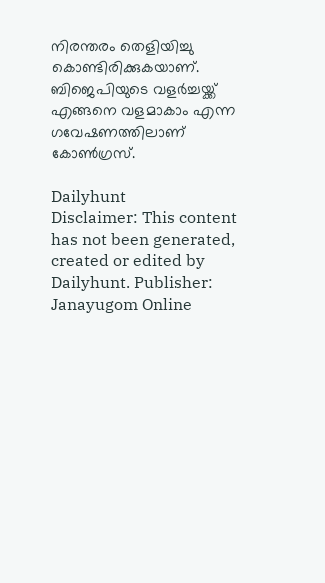നിരന്തരം തെളിയിച്ചു കൊണ്ടിരിക്കുകയാണ്. ബിജെപിയുടെ വളര്‍ച്ചയ്ക്ക് എങ്ങനെ വളമാകാം എന്ന ഗവേഷണത്തിലാണ് കോണ്‍ഗ്രസ്.

Dailyhunt
Disclaimer: This content has not been generated, created or edited by Dailyhunt. Publisher: Janayugom Online